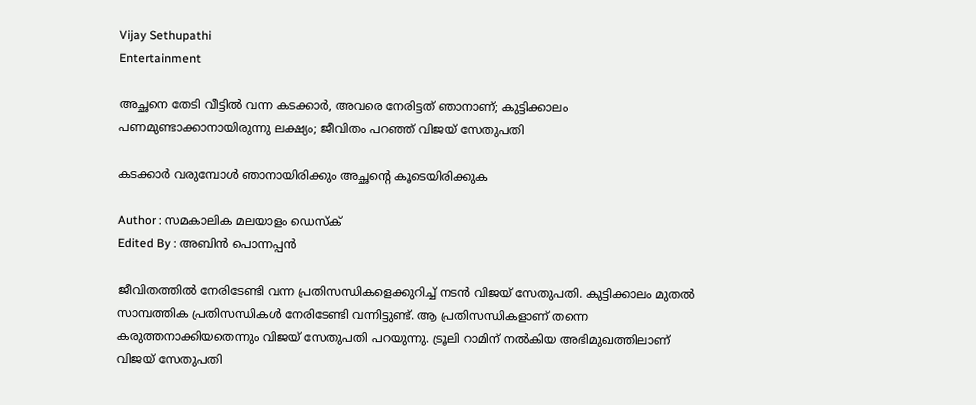Vijay Sethupathi
Entertainment

അച്ഛനെ തേടി വീട്ടില്‍ വന്ന കടക്കാര്‍, അവരെ നേരിട്ടത് ഞാനാണ്; കുട്ടിക്കാലം പണമുണ്ടാക്കാനായിരുന്നു ലക്ഷ്യം; ജീവിതം പറഞ്ഞ് വിജയ് സേതുപതി

കടക്കാര്‍ വരുമ്പോള്‍ ഞാനായിരിക്കും അച്ഛന്റെ കൂടെയിരിക്കുക

Author : സമകാലിക മലയാളം ഡെസ്ക്
Edited By : അബിന്‍ പൊന്നപ്പന്‍

ജീവിതത്തില്‍ നേരിടേണ്ടി വന്ന പ്രതിസന്ധികളെക്കുറിച്ച് നടന്‍ വിജയ് സേതുപതി. കുട്ടിക്കാലം മുതല്‍ സാമ്പത്തിക പ്രതിസന്ധികള്‍ നേരിടേണ്ടി വന്നിട്ടുണ്ട്. ആ പ്രതിസന്ധികളാണ് തന്നെ കരുത്തനാക്കിയതെന്നും വിജയ് സേതുപതി പറയുന്നു. ട്രൂലി റാമിന് നല്‍കിയ അഭിമുഖത്തിലാണ് വിജയ് സേതുപതി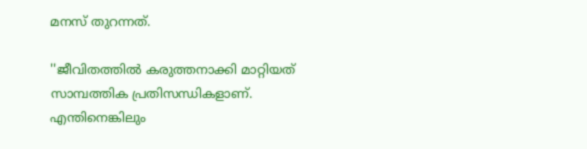മനസ് തുറന്നത്.

''ജീവിതത്തില്‍ കരുത്തനാക്കി മാറ്റിയത് സാമ്പത്തിക പ്രതിസന്ധികളാണ്. എന്തിനെങ്കിലും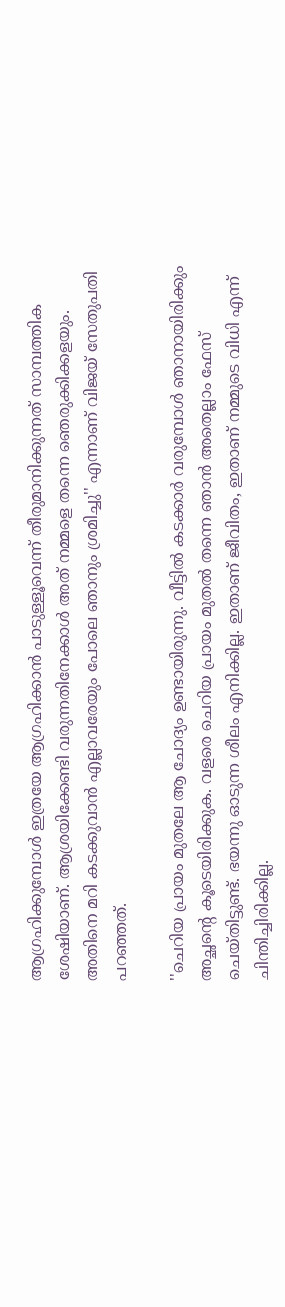ആഗ്രഹിക്കുമ്പോള്‍ ഇത്രയേ ആഗ്രഹിക്കാന്‍ പാടുള്ളൂവെന്ന് തീരുമാനിക്കുന്നത് സാമ്പത്തിക ശേഷിയാണ്. ആശ്രയിക്കേണ്ടി വരുന്നതിനേക്കാള്‍ അത് നമ്മളെ തന്നെ ഞെരുക്കിക്കളയും. അതിനെ മറി കടക്കുവാന്‍ എല്ലാവരേയും പോലെ ഞാനും ശ്രമിച്ചു'' എന്നാണ് വിജയ് സേതുപതി പറഞ്ഞത്.

''ചെറിയ പ്രായം മുതലേ ആ ചോദ്യം ഉണ്ടായിരുന്നു. വീട്ടില്‍ കടക്കാര്‍ വരുമ്പോള്‍ ഞാനായിരിക്കും അച്ഛന്റെ കൂടെയിരിക്കുക. വളരെ ചെറിയ പ്രായം മുതല്‍ തന്നെ ഞാന്‍ അതെല്ലാം ഫേസ് ചെയ്തിട്ടുണ്ട്. ഭയന്നു ഓടുന്ന ശീലം എനിക്കില്ല. ഇതാണ് ജീവിതം, ഇതാണ് നമ്മുടെ വിധി എന്ന് ചിന്തിച്ചിരിക്കില്ല.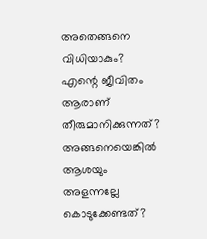അതെങ്ങനെ വിധിയാകും? എന്റെ ജീവിതം ആരാണ് തീരുമാനിക്കുന്നത്? അങ്ങനെയെങ്കില്‍ ആശയും അളന്നല്ലേ കൊടുക്കേണ്ടത്?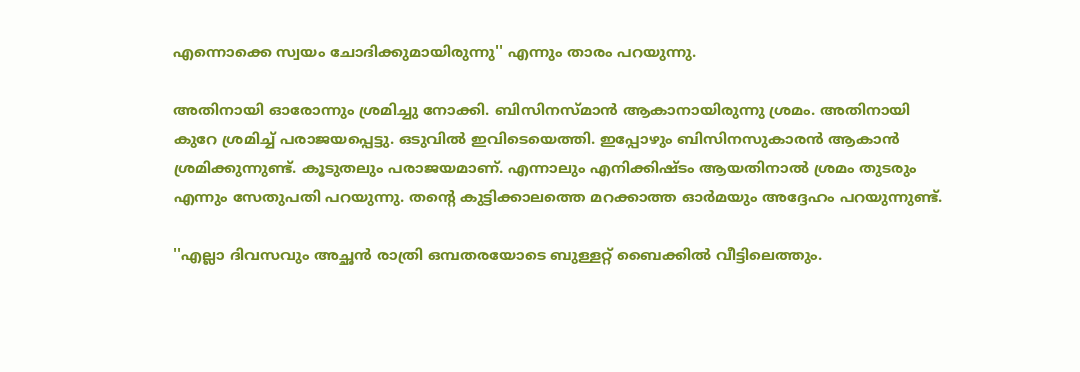എന്നൊക്കെ സ്വയം ചോദിക്കുമായിരുന്നു'' എന്നും താരം പറയുന്നു.

അതിനായി ഓരോന്നും ശ്രമിച്ചു നോക്കി. ബിസിനസ്മാന്‍ ആകാനായിരുന്നു ശ്രമം. അതിനായി കുറേ ശ്രമിച്ച് പരാജയപ്പെട്ടു. ഒടുവില്‍ ഇവിടെയെത്തി. ഇപ്പോഴും ബിസിനസുകാരന്‍ ആകാന്‍ ശ്രമിക്കുന്നുണ്ട്. കൂടുതലും പരാജയമാണ്. എന്നാലും എനിക്കിഷ്ടം ആയതിനാല്‍ ശ്രമം തുടരും എന്നും സേതുപതി പറയുന്നു. തന്റെ കുട്ടിക്കാലത്തെ മറക്കാത്ത ഓര്‍മയും അദ്ദേഹം പറയുന്നുണ്ട്.

''എല്ലാ ദിവസവും അച്ഛന്‍ രാത്രി ഒമ്പതരയോടെ ബുള്ളറ്റ് ബൈക്കില്‍ വീട്ടിലെത്തും.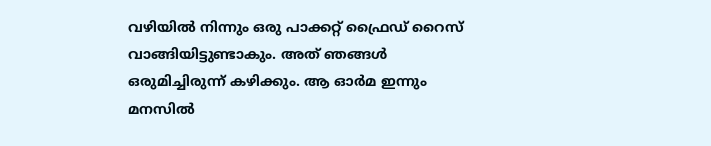വഴിയില്‍ നിന്നും ഒരു പാക്കറ്റ് ഫ്രൈഡ് റൈസ് വാങ്ങിയിട്ടുണ്ടാകും. അത് ഞങ്ങള്‍ ഒരുമിച്ചിരുന്ന് കഴിക്കും. ആ ഓര്‍മ ഇന്നും മനസില്‍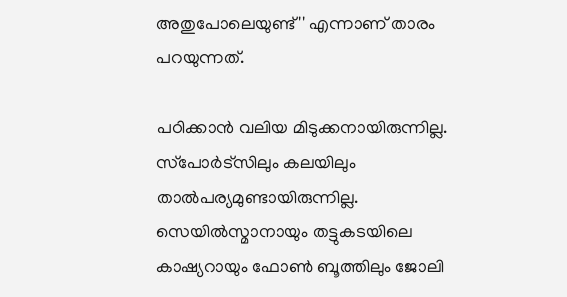അതുപോലെയുണ്ട്'' എന്നാണ് താരം പറയുന്നത്.

പഠിക്കാന്‍ വലിയ മിടുക്കനായിരുന്നില്ല. സ്‌പോര്‍ട്‌സിലും കലയിലും താല്‍പര്യമുണ്ടായിരുന്നില്ല. സെയില്‍സ്മാനായും തട്ടുകടയിലെ കാഷ്യറായും ഫോണ്‍ ബൂത്തിലും ജോലി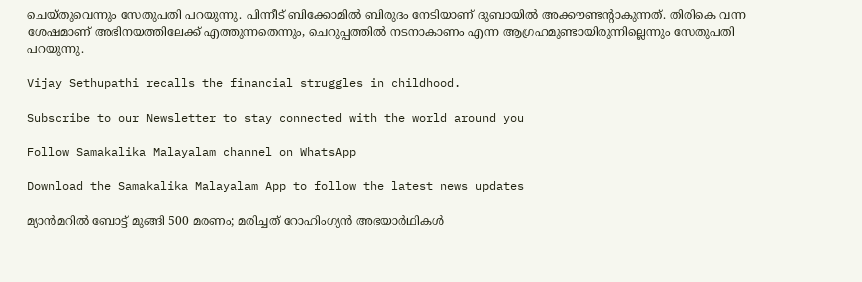ചെയ്തുവെന്നും സേതുപതി പറയുന്നു. പിന്നീട് ബിക്കോമില്‍ ബിരുദം നേടിയാണ് ദുബായില്‍ അക്കൗണ്ടന്റാകുന്നത്. തിരികെ വന്ന ശേഷമാണ് അഭിനയത്തിലേക്ക് എത്തുന്നതെന്നും, ചെറുപ്പത്തില്‍ നടനാകാണം എന്ന ആഗ്രഹമുണ്ടായിരുന്നില്ലെന്നും സേതുപതി പറയുന്നു.

Vijay Sethupathi recalls the financial struggles in childhood.

Subscribe to our Newsletter to stay connected with the world around you

Follow Samakalika Malayalam channel on WhatsApp

Download the Samakalika Malayalam App to follow the latest news updates

മ്യാന്‍മറില്‍ ബോട്ട് മുങ്ങി 500 മരണം; മരിച്ചത് റോഹിംഗ്യന്‍ അഭയാര്‍ഥികള്‍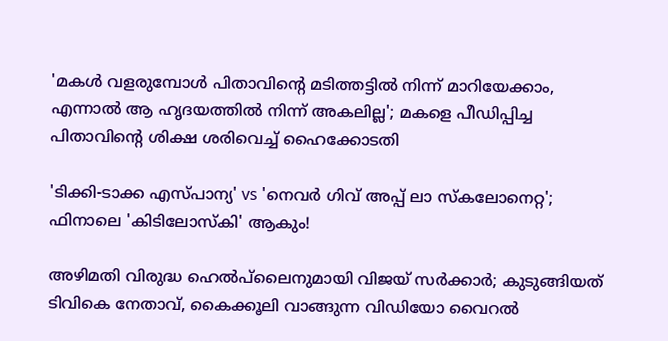'മകൾ വളരുമ്പോൾ പിതാവിന്റെ മടിത്തട്ടിൽ നിന്ന് മാറിയേക്കാം, എന്നാൽ ആ ഹൃദയത്തിൽ നിന്ന് അകലില്ല'; മകളെ പീഡിപ്പിച്ച പിതാവിന്റെ ശിക്ഷ ശരിവെച്ച് ഹൈക്കോടതി

'ടിക്കി-ടാക്ക എസ്പാന്യ' vs 'നെവർ ഗിവ് അപ്പ് ലാ സ്കലോനെറ്റ'; ഫിനാലെ 'കിടിലോസ്കി' ആകും!

അഴിമതി വിരുദ്ധ ഹെല്‍പ്‌ലൈനുമായി വിജയ് സര്‍ക്കാര്‍; കുടുങ്ങിയത് ടിവികെ നേതാവ്, കൈക്കൂലി വാങ്ങുന്ന വിഡിയോ വൈറല്‍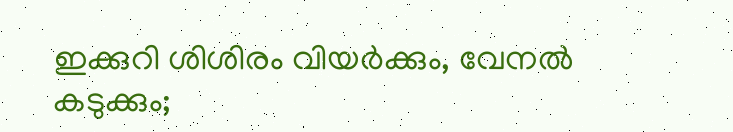ഇക്കുറി ശിശിരം വിയർക്കും, വേനൽ കടുക്കും;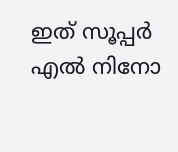ഇത് സൂപ്പർ എൽ നിനോ